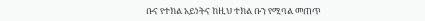ቡና የተክል አይነትና ከዚህ ተክል ቡን የሚባል መጠጥ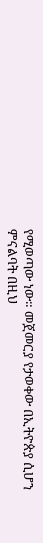የሚወጣው ነው። መጀመርያ የታወቀው በኢትዮጵያ ሲሆን ምናልባት በዚህ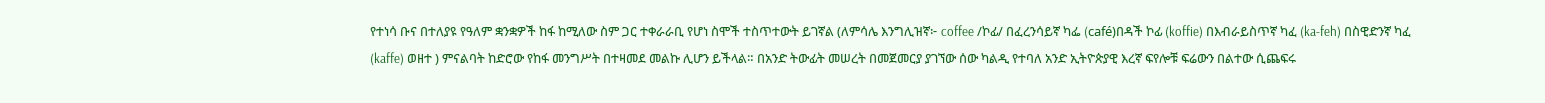የተነሳ ቡና በተለያዩ የዓለም ቋንቋዎች ከፋ ከሚለው ስም ጋር ተቀራራቢ የሆነ ስሞች ተስጥተውት ይገኛል (ለምሳሌ እንግሊዝኛ፦ coffee /ኮፊ/ በፈረንሳይኛ ካፌ (café)በዳች ኮፊ (koffie) በእብራይስጥኛ ካፈ (ka-feh) በስዊድንኛ ካፈ (kaffe) ወዘተ ) ምናልባት ከድሮው የከፋ መንግሥት በተዛመደ መልኩ ሊሆን ይችላል። በአንድ ትውፊት መሠረት በመጀመርያ ያገኘው ሰው ካልዲ የተባለ አንድ ኢትዮጵያዊ እረኛ ፍየሎቹ ፍሬውን በልተው ሲጨፍሩ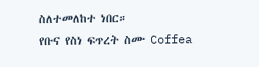ስለተመለከተ ነበር።
የቡና የስነ ፍጥረት ስሙ Coffea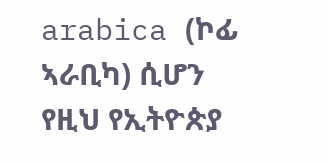arabica (ኮፊ ኣራቢካ) ሲሆን የዚህ የኢትዮጵያ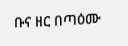ቡና ዘር በጣዕሙ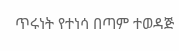ጥሩነት የተነሳ በጣም ተወዳጅ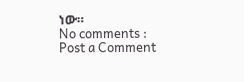ነው።
No comments :
Post a Comment